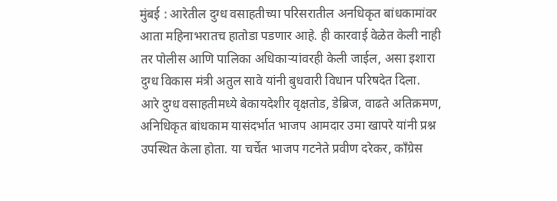मुंबई : आरेतील दुग्ध वसाहतीच्या परिसरातील अनधिकृत बांधकामांवर आता महिनाभरातच हातोडा पडणार आहे. ही कारवाई वेळेत केली नाही तर पोलीस आणि पालिका अधिकाऱ्यांवरही केली जाईल, असा इशारा दुग्ध विकास मंत्री अतुल सावे यांनी बुधवारी विधान परिषदेत दिला.
आरे दुग्ध वसाहतीमध्ये बेकायदेशीर वृक्षतोड, डेब्रिज, वाढते अतिक्रमण, अनिधिकृत बांधकाम यासंदर्भात भाजप आमदार उमा खापरे यांनी प्रश्न उपस्थित केला होता. या चर्चेत भाजप गटनेते प्रवीण दरेकर, काँग्रेस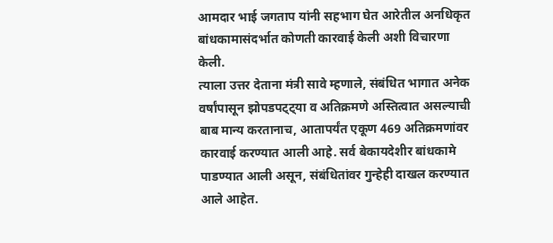आमदार भाई जगताप यांनी सहभाग घेत आरेतील अनधिकृत बांधकामासंदर्भात कोणती कारवाई केली अशी विचारणा केली.
त्याला उत्तर देताना मंत्री सावे म्हणाले, संबंधित भागात अनेक वर्षांपासून झोपडपट्ट्या व अतिक्रमणे अस्तित्वात असल्याची बाब मान्य करतानाच, आतापर्यंत एकूण 469 अतिक्रमणांवर कारवाई करण्यात आली आहे. सर्व बेकायदेशीर बांधकामे पाडण्यात आली असून, संबंधितांवर गुन्हेही दाखल करण्यात आले आहेत.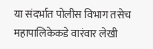या संदर्भात पोलीस विभाग तसेच महापालिकेकडे वारंवार लेखी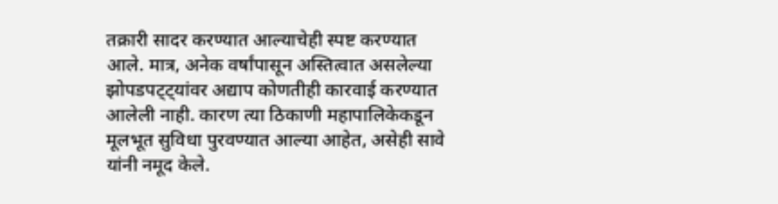तक्रारी सादर करण्यात आल्याचेही स्पष्ट करण्यात आले. मात्र, अनेक वर्षांपासून अस्तित्वात असलेल्या झोपडपट्ट्यांवर अद्याप कोणतीही कारवाई करण्यात आलेली नाही. कारण त्या ठिकाणी महापालिकेकडून मूलभूत सुविधा पुरवण्यात आल्या आहेत, असेही सावे यांनी नमूद केले.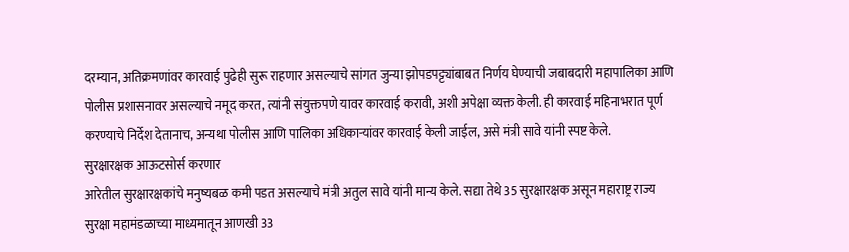दरम्यान, अतिक्रमणांवर कारवाई पुढेही सुरू राहणार असल्याचे सांगत जुन्या झोपडपट्ट्यांबाबत निर्णय घेण्याची जबाबदारी महापालिका आणि पोलीस प्रशासनावर असल्याचे नमूद करत, त्यांनी संयुक्तपणे यावर कारवाई करावी, अशी अपेक्षा व्यक्त केली. ही कारवाई महिनाभरात पूर्ण करण्याचे निर्देश देतानाच, अन्यथा पोलीस आणि पालिका अधिकाऱ्यांवर कारवाई केली जाईल, असे मंत्री सावे यांनी स्पष्ट केले.
सुरक्षारक्षक आऊटसोर्स करणार
आरेतील सुरक्षारक्षकांचे मनुष्यबळ कमी पडत असल्याचे मंत्री अतुल सावे यांनी मान्य केले. सद्या तेथे 35 सुरक्षारक्षक असून महाराष्ट्र राज्य सुरक्षा महामंडळाच्या माध्यमातून आणखी 33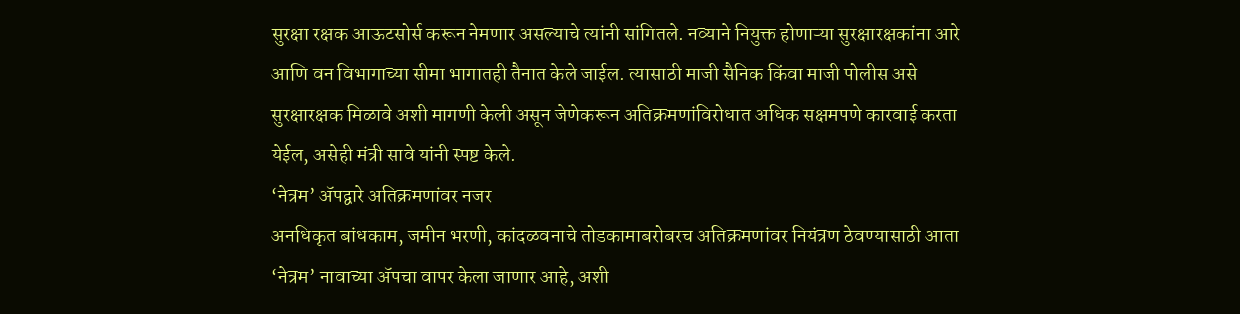सुरक्षा रक्षक आऊटसोर्स करून नेमणार असल्याचे त्यांनी सांगितले. नव्याने नियुक्त होणाऱ्या सुरक्षारक्षकांना आरे आणि वन विभागाच्या सीमा भागातही तैनात केले जाईल. त्यासाठी माजी सैनिक किंवा माजी पोलीस असे सुरक्षारक्षक मिळावे अशी मागणी केली असून जेणेकरून अतिक्रमणांविरोधात अधिक सक्षमपणे कारवाई करता येईल, असेही मंत्री सावे यांनी स्पष्ट केले.
‘नेत्रम’ ॲपद्वारे अतिक्रमणांवर नजर
अनधिकृत बांधकाम, जमीन भरणी, कांदळवनाचे तोडकामाबरोबरच अतिक्रमणांवर नियंत्रण ठेवण्यासाठी आता ‘नेत्रम’ नावाच्या ॲपचा वापर केला जाणार आहे, अशी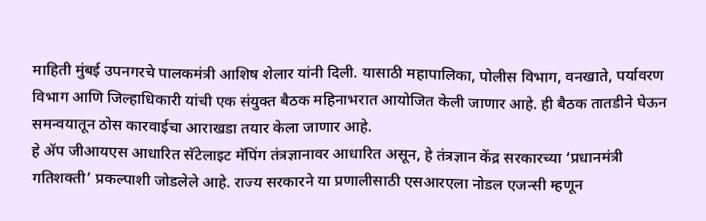माहिती मुंबई उपनगरचे पालकमंत्री आशिष शेलार यांनी दिली. यासाठी महापालिका, पोलीस विभाग, वनखाते, पर्यावरण विभाग आणि जिल्हाधिकारी यांची एक संयुक्त बैठक महिनाभरात आयोजित केली जाणार आहे. ही बैठक तातडीने घेऊन समन्वयातून ठोस कारवाईचा आराखडा तयार केला जाणार आहे.
हे ॲप जीआयएस आधारित सॅटेलाइट मॅपिंग तंत्रज्ञानावर आधारित असून, हे तंत्रज्ञान केंद्र सरकारच्या ‘प्रधानमंत्री गतिशक्ती’ प्रकल्पाशी जोडलेले आहे. राज्य सरकारने या प्रणालीसाठी एसआरएला नोडल एजन्सी म्हणून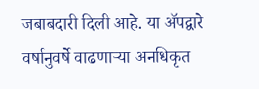जबाबदारी दिली आहे. या ॲपद्वारे वर्षानुवर्षे वाढणाऱ्या अनधिकृत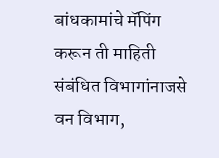बांधकामांचे मॅपिंग करून ती माहिती संबंधित विभागांनाजसे वन विभाग,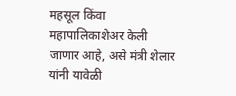महसूल किंवा महापालिकाशेअर केली जाणार आहे, असे मंत्री शेलार यांनी यावेळी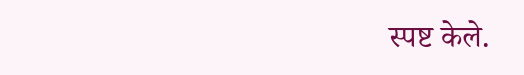स्पष्ट केले.